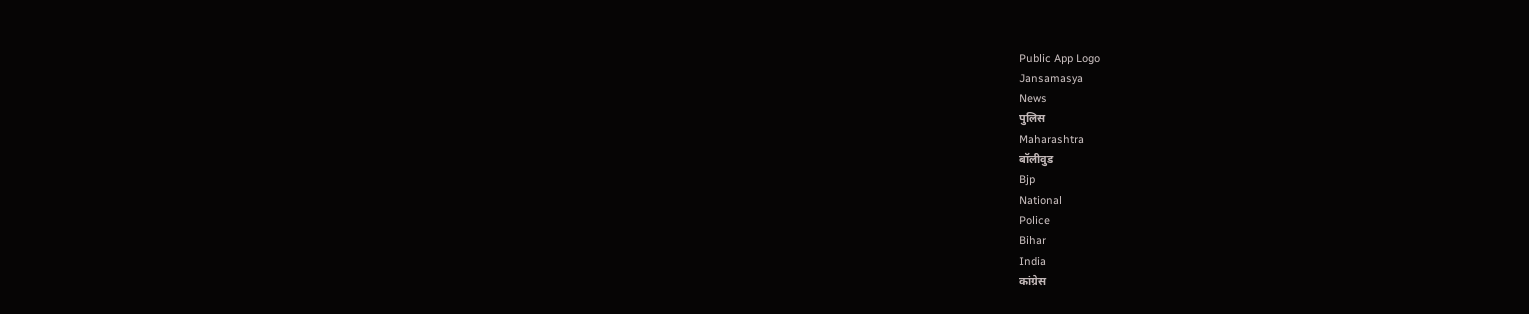Public App Logo
Jansamasya
News
पुलिस
Maharashtra
बॉलीवुड
Bjp
National
Police
Bihar
India
कांग्रेस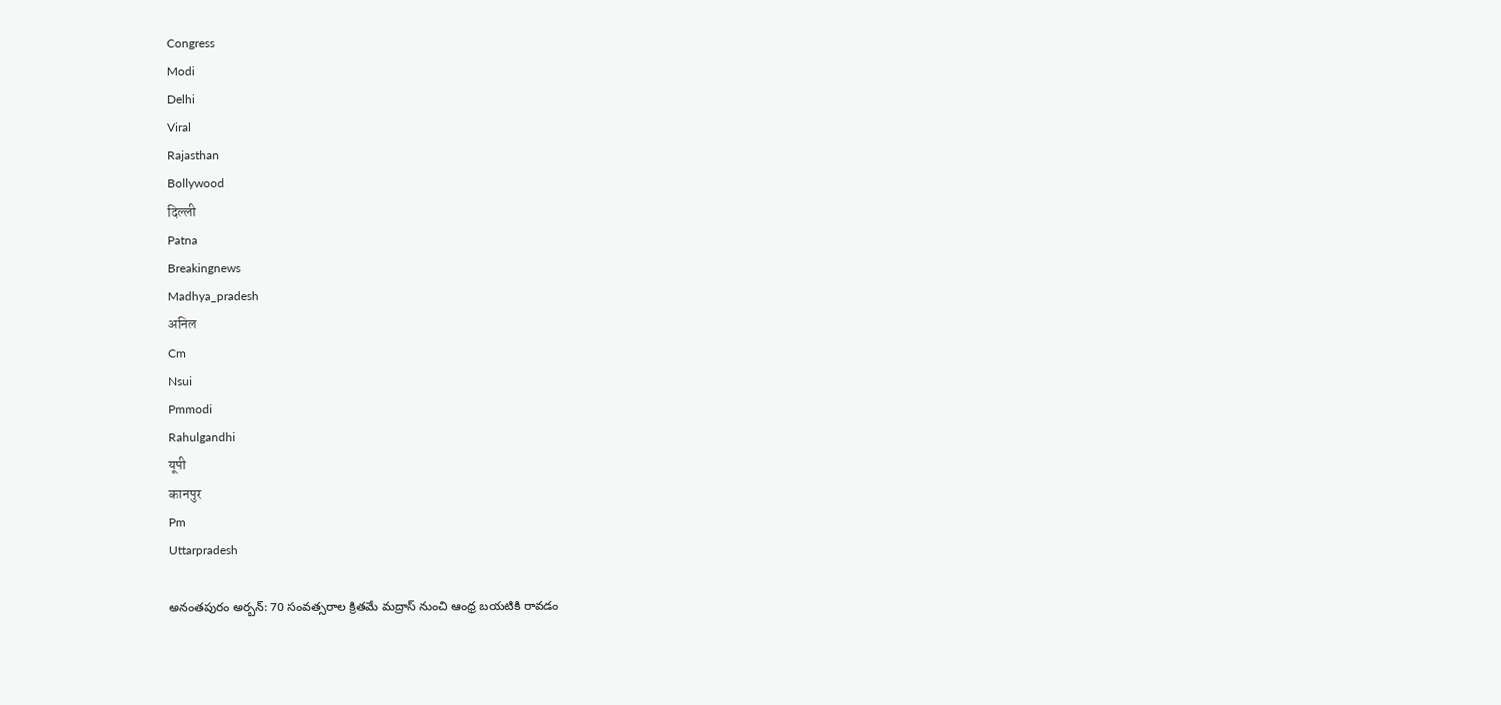Congress
Modi
Delhi
Viral
Rajasthan
Bollywood
दिल्ली
Patna
Breakingnews
Madhya_pradesh
अनिल
Cm
Nsui
Pmmodi
Rahulgandhi
यूपी
कानपुर
Pm
Uttarpradesh

అనంతపురం అర్బన్: 70 సంవత్సరాల క్రితమే మద్రాస్ నుంచి ఆంధ్ర బయటికి రావడం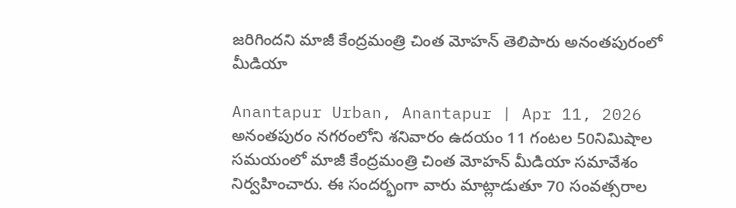జరిగిందని మాజీ కేంద్రమంత్రి చింత మోహన్ తెలిపారు అనంతపురంలో మీడియా

Anantapur Urban, Anantapur | Apr 11, 2026
అనంతపురం నగరంలోని శనివారం ఉదయం 11 గంటల 50నిమిషాల సమయంలో మాజీ కేంద్రమంత్రి చింత మోహన్ మీడియా సమావేశం నిర్వహించారు. ఈ సందర్భంగా వారు మాట్లాడుతూ 70 సంవత్సరాల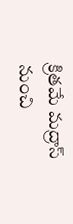క్రితమే మద్రాస్ నుంచి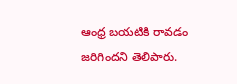ఆంధ్ర బయటికి రావడం జరిగిందని తెలిపారు.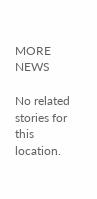MORE NEWS

No related stories for this location.